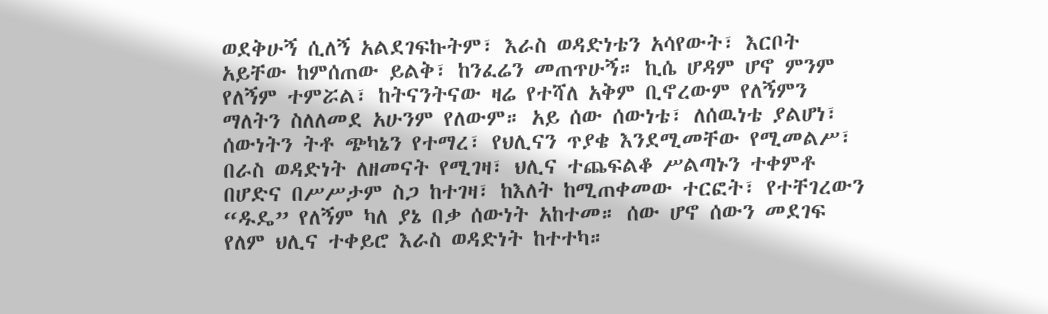ወደቅሁኝ ሲለኝ አልደገፍኩትም፣ እራስ ወዳድነቴን አሳየውት፣ እርቦት አይቸው ከምሰጠው ይልቅ፣ ከንፈሬን መጠጥሁኝ። ኪሴ ሆዳም ሆኖ ምንም የለኝም ተምሯል፣ ከትናንትናው ዛሬ የተሻለ አቅም ቢኖረውም የለኝምን ማለትን ስለለመደ አሁንም የለውም። አይ ሰው ሰውነቴ፣ ለሰዉነቴ ያልሆነ፣ ሰውነትን ትቶ ጭካኔን የተማረ፣ የህሊናን ጥያቄ እንደሚመቸው የሚመልሥ፣ በራስ ወዳድነት ለዘመናት የሚገዛ፣ ህሊና ተጨፍልቆ ሥልጣኑን ተቀምቶ በሆድና በሥሥታም ስጋ ከተገዛ፣ ከእለት ከሚጠቀመው ተርፎት፣ የተቸገረውን “ዱዴ” የለኝም ካለ ያኔ በቃ ሰውነት አከተመ። ሰው ሆኖ ሰውን መደገፍ የለም ህሊና ተቀይሮ እራስ ወዳድነት ከተተካ።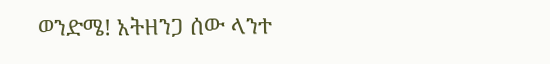ወንድሜ! አትዘንጋ ሰው ላንተ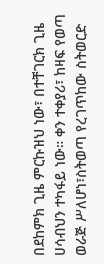በደከምክ ጊዜ ምርኩዝህ ነው፣ በተቸገርክ ጊዜ ሀሳብህን ተካፋይ ነው። ቀን ተቀያሪ፣ ከዛፍ የወጣ ወራጅ ሥለሆነ፣ስትወጣ የረገጥከው ስትወርድ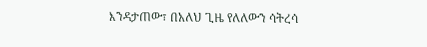እንዳታጠው፣ በአለህ ጊዜ የለለውን ሳትረሳ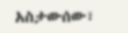አስታውሰው፣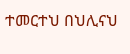ተመርተህ በህሊናህ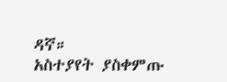ዳኛ።
አስተያየት ያስቀምጡ